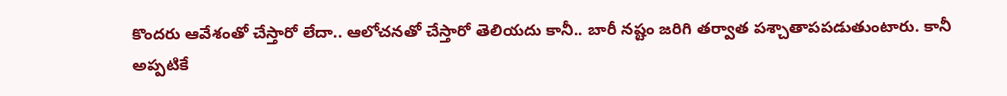కొందరు ఆవేశంతో చేస్తారో లేదా.. ఆలోచనతో చేస్తారో తెలియదు కానీ.. బారీ నష్టం జరిగి తర్వాత పశ్చాతాపపడుతుంటారు. కానీ అప్పటికే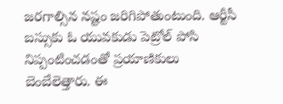జరగాల్సిన నష్టం జరిగిపోతుంటుంది. ఆర్టీసీ బస్సుకు ఓ యువకుడు పెట్రోల్ పోసి నిప్పంటించడంతో ప్రయాణికులు బెంబేలెత్తారు. ఈ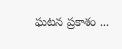ఘటన ప్రకాశం ...